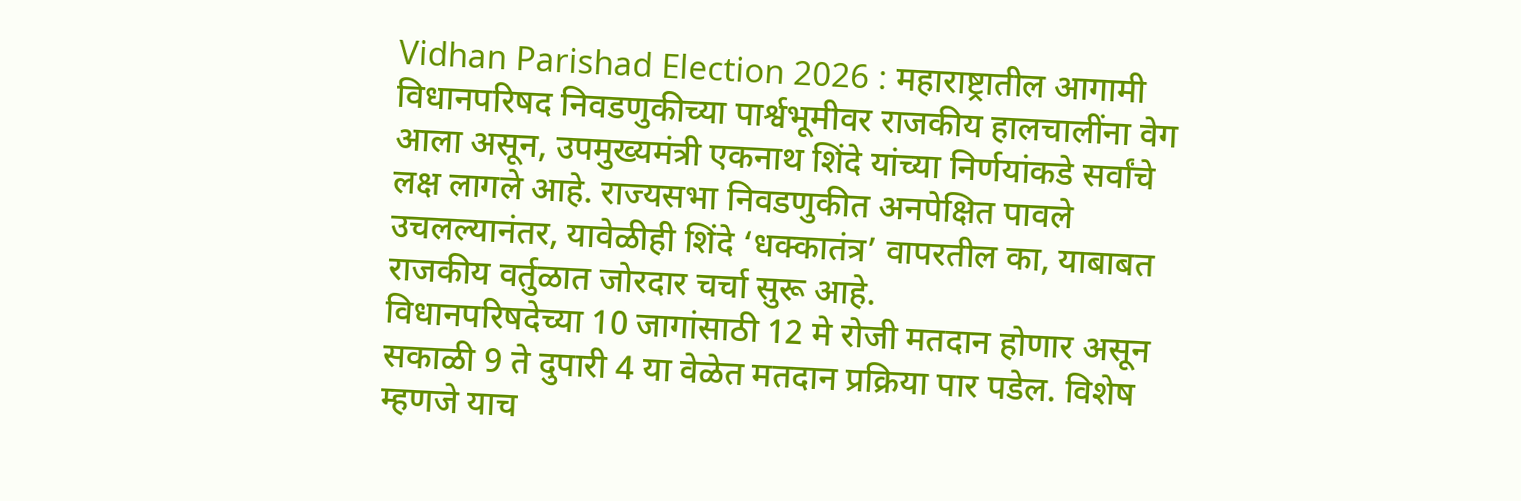Vidhan Parishad Election 2026 : महाराष्ट्रातील आगामी विधानपरिषद निवडणुकीच्या पार्श्वभूमीवर राजकीय हालचालींना वेग आला असून, उपमुख्यमंत्री एकनाथ शिंदे यांच्या निर्णयांकडे सर्वांचे लक्ष लागले आहे. राज्यसभा निवडणुकीत अनपेक्षित पावले उचलल्यानंतर, यावेळीही शिंदे ‘धक्कातंत्र’ वापरतील का, याबाबत राजकीय वर्तुळात जोरदार चर्चा सुरू आहे.
विधानपरिषदेच्या 10 जागांसाठी 12 मे रोजी मतदान होणार असून सकाळी 9 ते दुपारी 4 या वेळेत मतदान प्रक्रिया पार पडेल. विशेष म्हणजे याच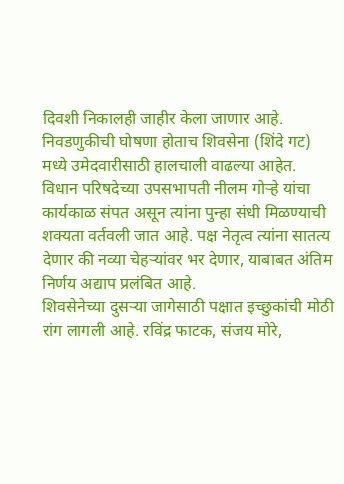दिवशी निकालही जाहीर केला जाणार आहे. निवडणुकीची घोषणा होताच शिवसेना (शिंदे गट) मध्ये उमेदवारीसाठी हालचाली वाढल्या आहेत.
विधान परिषदेच्या उपसभापती नीलम गोऱ्हे यांचा कार्यकाळ संपत असून त्यांना पुन्हा संधी मिळण्याची शक्यता वर्तवली जात आहे. पक्ष नेतृत्व त्यांना सातत्य देणार की नव्या चेहऱ्यांवर भर देणार, याबाबत अंतिम निर्णय अद्याप प्रलंबित आहे.
शिवसेनेच्या दुसऱ्या जागेसाठी पक्षात इच्छुकांची मोठी रांग लागली आहे. रविंद्र फाटक, संजय मोरे,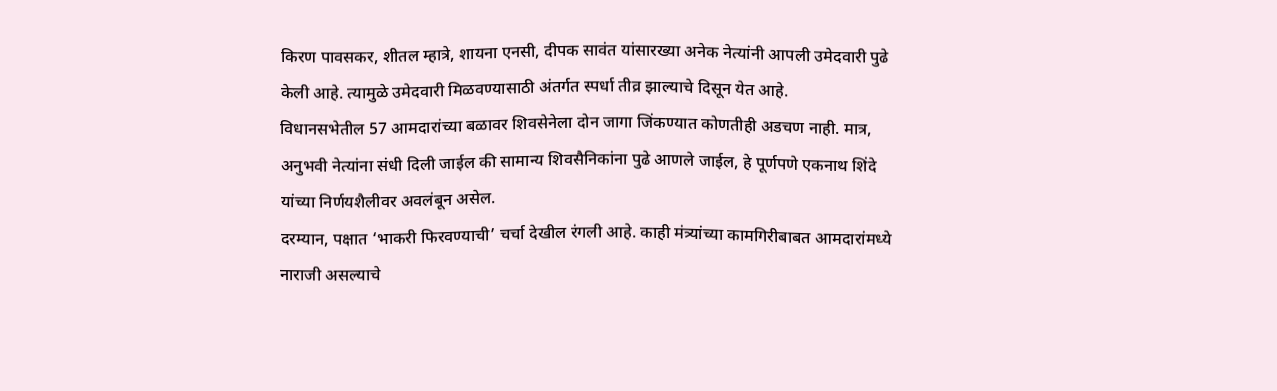किरण पावसकर, शीतल म्हात्रे, शायना एनसी, दीपक सावंत यांसारख्या अनेक नेत्यांनी आपली उमेदवारी पुढे केली आहे. त्यामुळे उमेदवारी मिळवण्यासाठी अंतर्गत स्पर्धा तीव्र झाल्याचे दिसून येत आहे.
विधानसभेतील 57 आमदारांच्या बळावर शिवसेनेला दोन जागा जिंकण्यात कोणतीही अडचण नाही. मात्र, अनुभवी नेत्यांना संधी दिली जाईल की सामान्य शिवसैनिकांना पुढे आणले जाईल, हे पूर्णपणे एकनाथ शिंदे यांच्या निर्णयशैलीवर अवलंबून असेल.
दरम्यान, पक्षात ‘भाकरी फिरवण्याची’ चर्चा देखील रंगली आहे. काही मंत्र्यांच्या कामगिरीबाबत आमदारांमध्ये नाराजी असल्याचे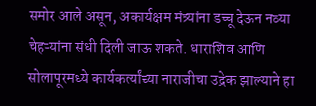समोर आले असून, अकार्यक्षम मंत्र्यांना डच्चू देऊन नव्या चेहऱ्यांना संधी दिली जाऊ शकते. धाराशिव आणि सोलापूरमध्ये कार्यकर्त्यांच्या नाराजीचा उद्रेक झाल्याने हा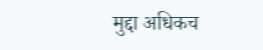मुद्दा अधिकच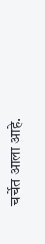चर्चेत आला आहे.